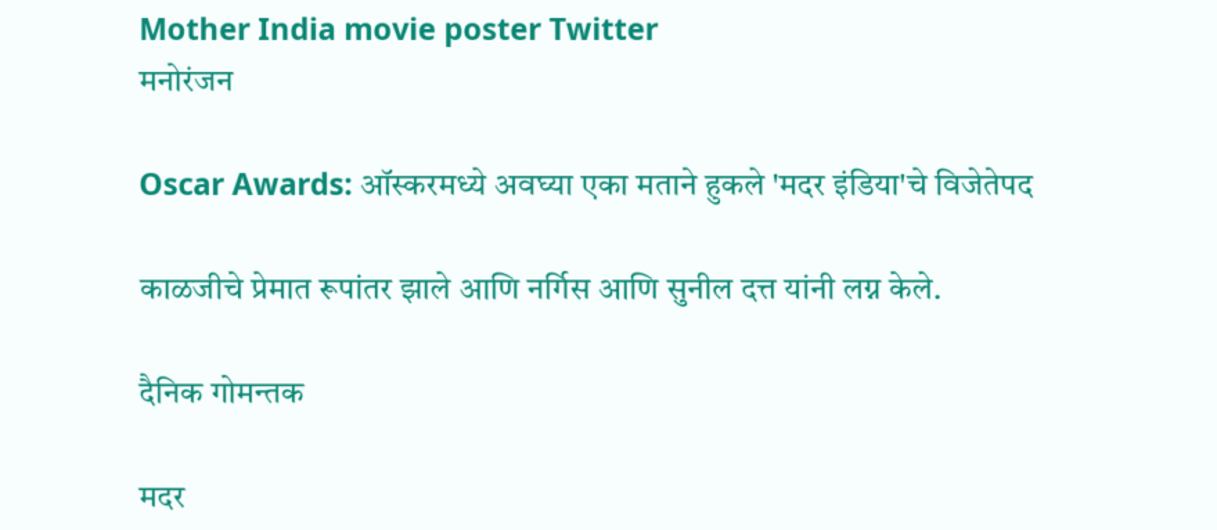Mother India movie poster Twitter
मनोरंजन

Oscar Awards: ऑस्करमध्ये अवघ्या एका मताने हुकले 'मदर इंडिया'चे विजेतेपद

काळजीचे प्रेमात रूपांतर झाले आणि नर्गिस आणि सुनील दत्त यांनी लग्न केले.

दैनिक गोमन्तक

मदर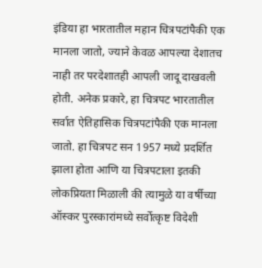इंडिया हा भारतातील महान चित्रपटांपैकी एक मानला जातो, ज्याने केवळ आपल्या देशातच नाही तर परदेशातही आपली जादू दाखवली होती. अनेक प्रकारे, हा चित्रपट भारतातील सर्वात ऐतिहासिक चित्रपटांपैकी एक मानला जातो. हा चित्रपट सन 1957 मध्ये प्रदर्शित झाला होता आणि या चित्रपटाला इतकी लोकप्रियता मिळाली की त्यामुळे या वर्षीच्या ऑस्कर पुरस्कारांमध्ये सर्वोत्कृष्ट विदेशी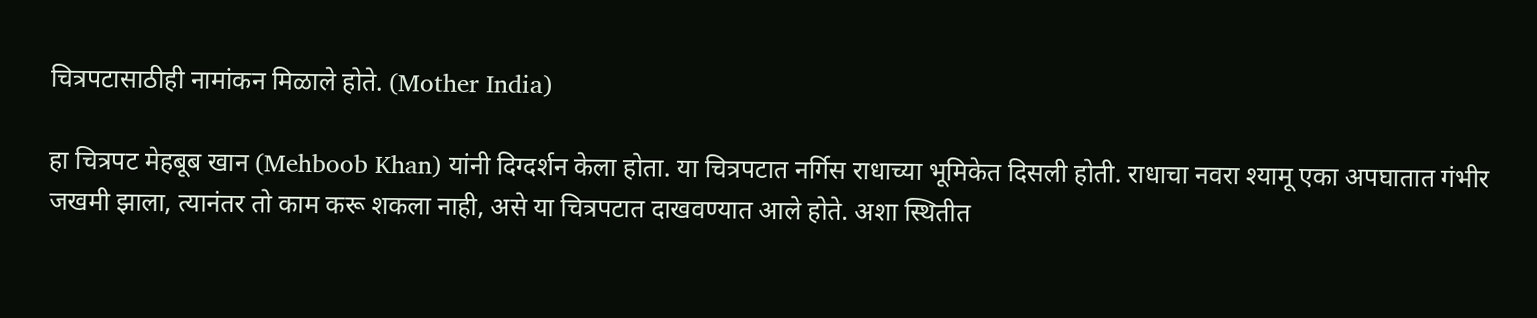चित्रपटासाठीही नामांकन मिळाले होते. (Mother India)

हा चित्रपट मेहबूब खान (Mehboob Khan) यांनी दिग्दर्शन केला होता. या चित्रपटात नर्गिस राधाच्या भूमिकेत दिसली होती. राधाचा नवरा श्यामू एका अपघातात गंभीर जखमी झाला, त्यानंतर तो काम करू शकला नाही, असे या चित्रपटात दाखवण्यात आले होते. अशा स्थितीत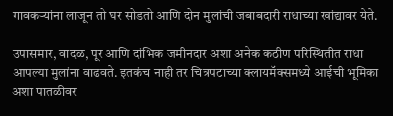गावकऱ्यांना लाजून तो घर सोडतो आणि दोन मुलांची जबाबदारी राधाच्या खांद्यावर येते.

उपासमार, वादळ, पूर आणि दांभिक जमीनदार अशा अनेक कठीण परिस्थितीत राधा आपल्या मुलांना वाढवते. इतकंच नाही तर चित्रपटाच्या क्लायमॅक्समध्ये आईची भूमिका अशा पातळीवर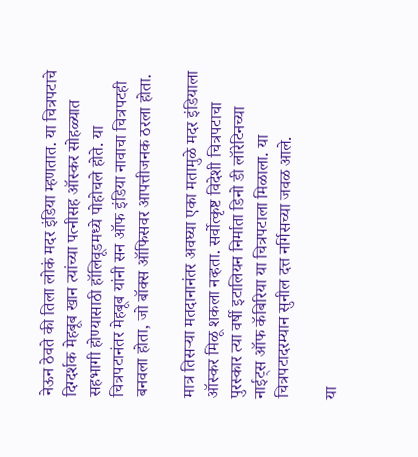नेऊन ठेवते की तिला लोकं मदर इंडिया म्हणतात. या चित्रपटाचे दिग्दर्शक मेहबूब खान त्यांच्या पत्नीसह ऑस्कर सोहळ्यात सहभागी होण्यासाठी हॉलिवूडमध्ये पोहोचले होते. या चित्रपटानंतर मेहबूब यांनी सन ऑफ इंडिया नावाचा चित्रपटही बनवला होता, जो बॉक्स ऑफिसवर आपत्तीजनक ठरला होता.

मात्र तिसऱ्या मतदानानंतर अवघ्या एका मतामुळे मदर इंडियाला ऑस्कर मिळू शकला नव्हता. सर्वोत्कृष्ट विदेशी चित्रपटाचा पुरस्कार त्या वर्षी इटालियन निर्माता डिनो डी लॉरेटिनच्या नाईट्स ऑफ कॅबिरिया या चित्रपटाला मिळाला. या चित्रपटादरम्यान सुनील दत्त नर्गिसच्या जवळ आले.

या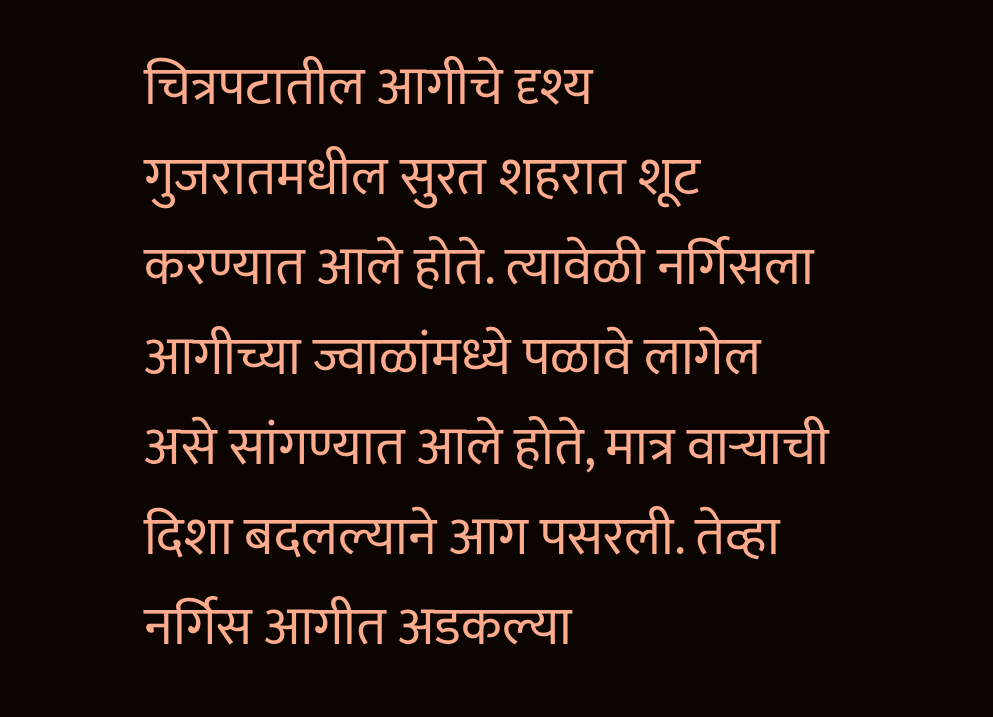चित्रपटातील आगीचे दृश्य गुजरातमधील सुरत शहरात शूट करण्यात आले होते. त्यावेळी नर्गिसला आगीच्या ज्वाळांमध्ये पळावे लागेल असे सांगण्यात आले होते, मात्र वाऱ्याची दिशा बदलल्याने आग पसरली. तेव्हा नर्गिस आगीत अडकल्या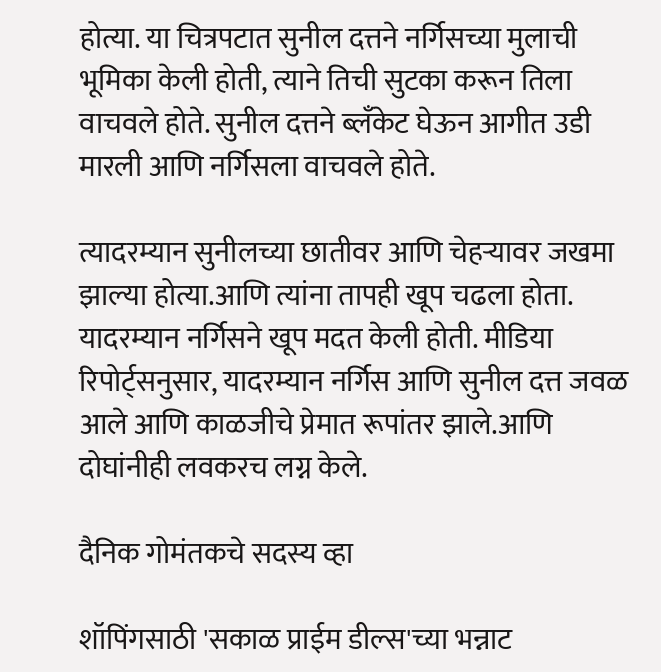होत्या. या चित्रपटात सुनील दत्तने नर्गिसच्या मुलाची भूमिका केली होती, त्याने तिची सुटका करून तिला वाचवले होते. सुनील दत्तने ब्लँकेट घेऊन आगीत उडी मारली आणि नर्गिसला वाचवले होते.

त्यादरम्यान सुनीलच्या छातीवर आणि चेहऱ्यावर जखमा झाल्या होत्या.आणि त्यांना तापही खूप चढला होता. यादरम्यान नर्गिसने खूप मदत केली होती. मीडिया रिपोर्ट्सनुसार, यादरम्यान नर्गिस आणि सुनील दत्त जवळ आले आणि काळजीचे प्रेमात रूपांतर झाले.आणि दोघांनीही लवकरच लग्न केले.

दैनिक गोमंतकचे सदस्य व्हा

शॉपिंगसाठी 'सकाळ प्राईम डील्स'च्या भन्नाट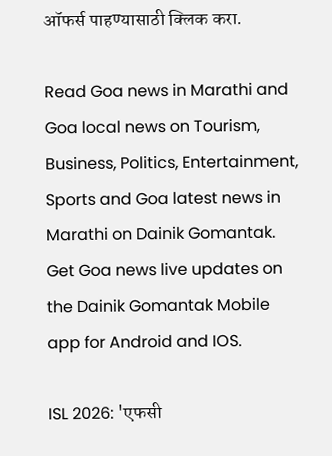ऑफर्स पाहण्यासाठी क्लिक करा.

Read Goa news in Marathi and Goa local news on Tourism, Business, Politics, Entertainment, Sports and Goa latest news in Marathi on Dainik Gomantak. Get Goa news live updates on the Dainik Gomantak Mobile app for Android and IOS.

ISL 2026: 'एफसी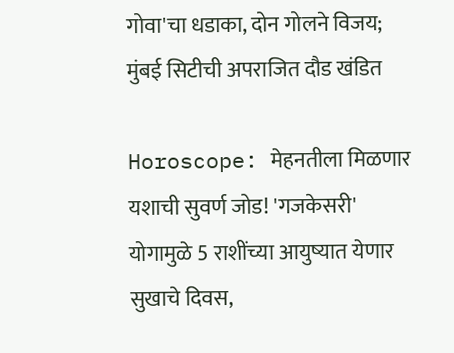गोवा'चा धडाका, दोन गोलने विजय; मुंबई सिटीची अपराजित दौड खंडित

Horoscope: मेहनतीला मिळणार यशाची सुवर्ण जोड! 'गजकेसरी' योगामुळे 5 राशींच्या आयुष्यात येणार सुखाचे दिवस,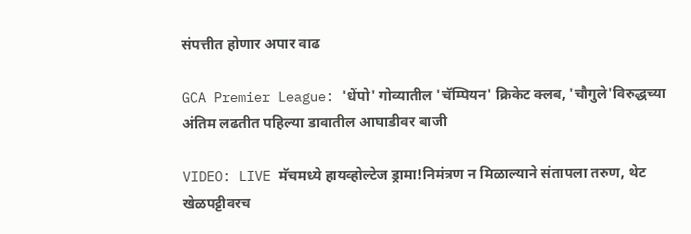संपत्तीत होणार अपार वाढ

GCA Premier League: 'धेंपो' गोव्यातील 'चॅम्पियन' क्रिकेट क्लब, 'चौगुले'विरुद्धच्या अंतिम लढतीत पहिल्या डावातील आघाडीवर बाजी

VIDEO: LIVE मॅचमध्ये हायव्होल्टेज ड्रामा!निमंत्रण न मिळाल्याने संतापला तरुण, थेट खेळपट्टीवरच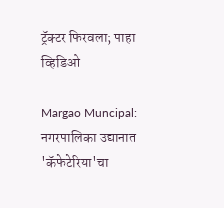ट्रॅक्टर फिरवला; पाहा व्हिडिओ

Margao Muncipal: नगरपालिका उद्यानात 'कॅफेटेरिया'चा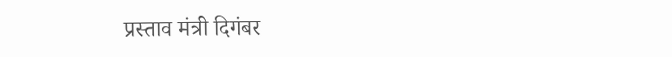प्रस्ताव मंत्री दिगंबर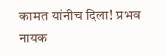कामत यांनीच दिला! प्रभव नायक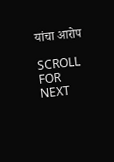यांचा आरोप

SCROLL FOR NEXT